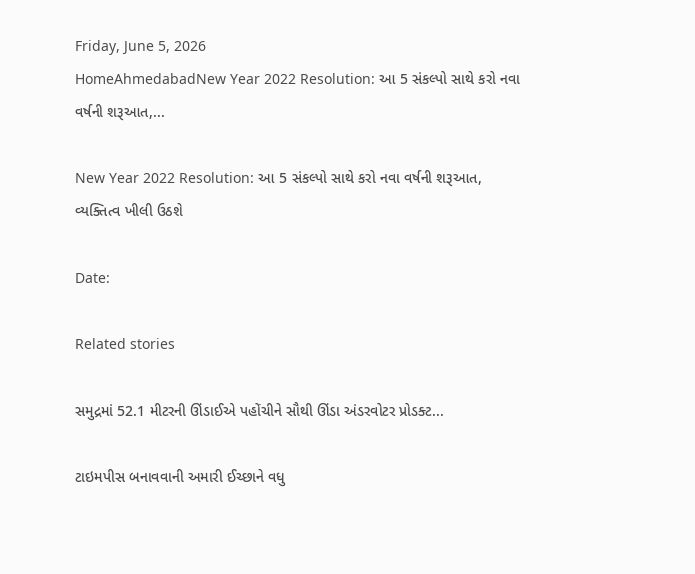Friday, June 5, 2026
HomeAhmedabadNew Year 2022 Resolution: આ 5 સંકલ્પો સાથે કરો નવા વર્ષની શરૂઆત,...

New Year 2022 Resolution: આ 5 સંકલ્પો સાથે કરો નવા વર્ષની શરૂઆત, વ્યક્તિત્વ ખીલી ઉઠશે

Date:

Related stories

સમુદ્રમાં 52.1 મીટરની ઊંડાઈએ પહોંચીને સૌથી ઊંડા અંડરવોટર પ્રોડક્ટ...

ટાઇમપીસ બનાવવાની અમારી ઈચ્છાને વધુ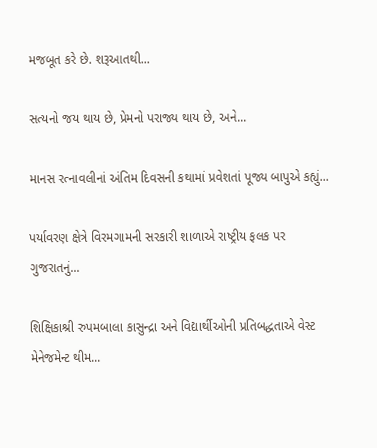મજબૂત કરે છે. શરૂઆતથી...

સત્યનો જય થાય છે, પ્રેમનો પરાજ્ય થાય છે, અને...

માનસ રત્નાવલીનાં અંતિમ દિવસની કથામાં પ્રવેશતાં પૂજ્ય બાપુએ કહ્યું...

પર્યાવરણ ક્ષેત્રે વિરમગામની સરકારી શાળાએ રાષ્ટ્રીય ફલક પર ગુજરાતનું...

શિક્ષિકાશ્રી રુપમબાલા કાસુન્દ્રા અને વિદ્યાર્થીઓની પ્રતિબદ્ધતાએ વેસ્ટ મેનેજમેન્ટ થીમ...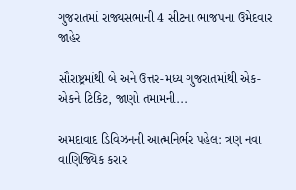ગુજરાતમાં રાજ્યસભાની 4 સીટના ભાજપના ઉમેદવાર જાહેર

સૌરાષ્ટ્રમાંથી બે અને ઉત્તર-મધ્ય ગુજરાતમાંથી એક-એકને ટિકિટ, જાણો તમામની...

અમદાવાદ ડિવિઝનની આત્મનિર્ભર પહેલ: ત્રણ નવા વાણિજ્યિક કરાર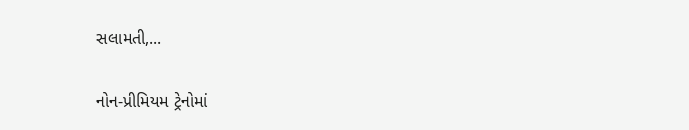સલામતી,...

નોન-પ્રીમિયમ ટ્રેનોમાં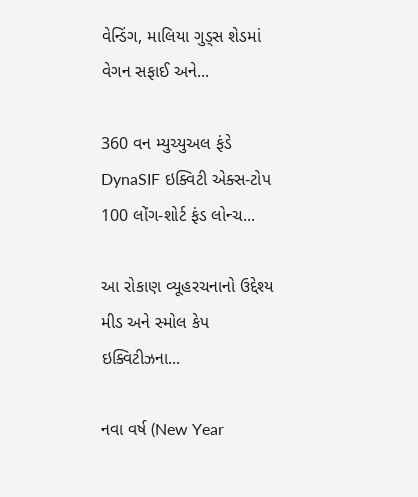વેન્ડિંગ, માલિયા ગુડ્સ શેડમાં વેગન સફાઈ અને...

360 વન મ્યુચ્યુઅલ ફંડે DynaSIF ઇક્વિટી એક્સ-ટોપ 100 લોંગ-શોર્ટ ફંડ લોન્ચ...

આ રોકાણ વ્યૂહરચનાનો ઉદ્દેશ્ય મીડ અને સ્મોલ કેપ ઇક્વિટીઝના...

નવા વર્ષ (New Year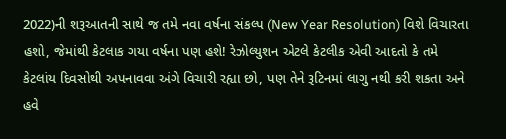2022)ની શરૂઆતની સાથે જ તમે નવા વર્ષના સંકલ્પ (New Year Resolution) વિશે વિચારતા હશો, જેમાંથી કેટલાક ગયા વર્ષના પણ હશે! રેઝોલ્યુશન એટલે કેટલીક એવી આદતો કે તમે કેટલાંય દિવસોથી અપનાવવા અંગે વિચારી રહ્યા છો, પણ તેને રૂટિનમાં લાગુ નથી કરી શકતા અને હવે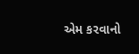એમ કરવાનો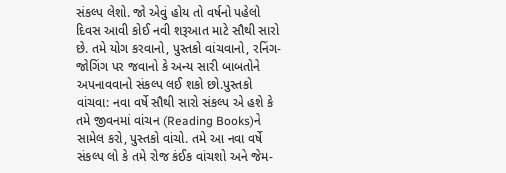સંકલ્પ લેશો. જો એવું હોય તો વર્ષનો પહેલો દિવસ આવી કોઈ નવી શરૂઆત માટે સૌથી સારો છે. તમે યોગ કરવાનો, પુસ્તકો વાંચવાનો, રનિંગ-જોગિંગ પર જવાનો કે અન્ય સારી બાબતોને અપનાવવાનો સંકલ્પ લઈ શકો છો.પુસ્તકો વાંચવા: નવા વર્ષે સૌથી સારો સંકલ્પ એ હશે કે તમે જીવનમાં વાંચન (Reading Books)ને સામેલ કરો, પુસ્તકો વાંચો. તમે આ નવા વર્ષે સંકલ્પ લો કે તમે રોજ કંઈક વાંચશો અને જેમ-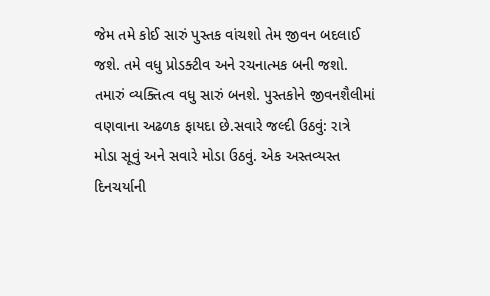જેમ તમે કોઈ સારું પુસ્તક વાંચશો તેમ જીવન બદલાઈ જશે. તમે વધુ પ્રોડક્ટીવ અને રચનાત્મક બની જશો. તમારું વ્યક્તિત્વ વધુ સારું બનશે. પુસ્તકોને જીવનશૈલીમાં વણવાના અઢળક ફાયદા છે.સવારે જલ્દી ઉઠવું: રાત્રે મોડા સૂવું અને સવારે મોડા ઉઠવું. એક અસ્તવ્યસ્ત દિનચર્યાની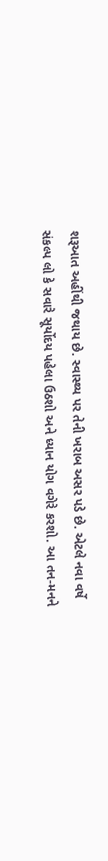શરૂઆત અહીંથી જથાય છે. સ્વાસ્થ્ય પર તેની ખરાબ અસર પડે છે. એટલે નવા વર્ષે સંકલ્પ લો કે સવારે સૂર્યોદય પહેલા ઉઠશો અને ધ્યાન યોગ વગેરે કરશો. આ તન-મનને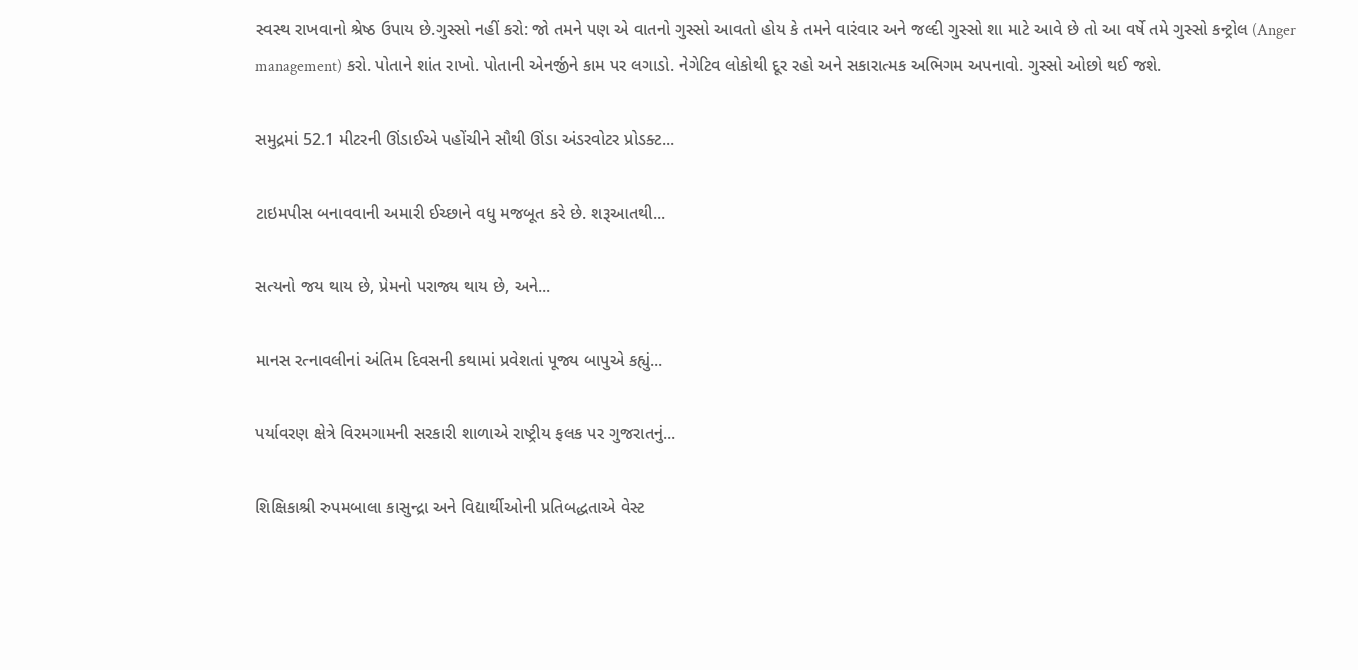સ્વસ્થ રાખવાનો શ્રેષ્ઠ ઉપાય છે.ગુસ્સો નહીં કરો: જો તમને પણ એ વાતનો ગુસ્સો આવતો હોય કે તમને વારંવાર અને જલ્દી ગુસ્સો શા માટે આવે છે તો આ વર્ષે તમે ગુસ્સો કન્ટ્રોલ (Anger management) કરો. પોતાને શાંત રાખો. પોતાની એનર્જીને કામ પર લગાડો. નેગેટિવ લોકોથી દૂર રહો અને સકારાત્મક અભિગમ અપનાવો. ગુસ્સો ઓછો થઈ જશે.

સમુદ્રમાં 52.1 મીટરની ઊંડાઈએ પહોંચીને સૌથી ઊંડા અંડરવોટર પ્રોડક્ટ...

ટાઇમપીસ બનાવવાની અમારી ઈચ્છાને વધુ મજબૂત કરે છે. શરૂઆતથી...

સત્યનો જય થાય છે, પ્રેમનો પરાજ્ય થાય છે, અને...

માનસ રત્નાવલીનાં અંતિમ દિવસની કથામાં પ્રવેશતાં પૂજ્ય બાપુએ કહ્યું...

પર્યાવરણ ક્ષેત્રે વિરમગામની સરકારી શાળાએ રાષ્ટ્રીય ફલક પર ગુજરાતનું...

શિક્ષિકાશ્રી રુપમબાલા કાસુન્દ્રા અને વિદ્યાર્થીઓની પ્રતિબદ્ધતાએ વેસ્ટ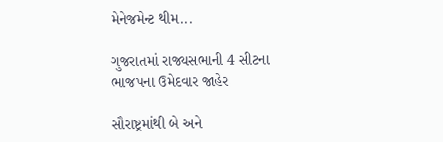મેનેજમેન્ટ થીમ...

ગુજરાતમાં રાજ્યસભાની 4 સીટના ભાજપના ઉમેદવાર જાહેર

સૌરાષ્ટ્રમાંથી બે અને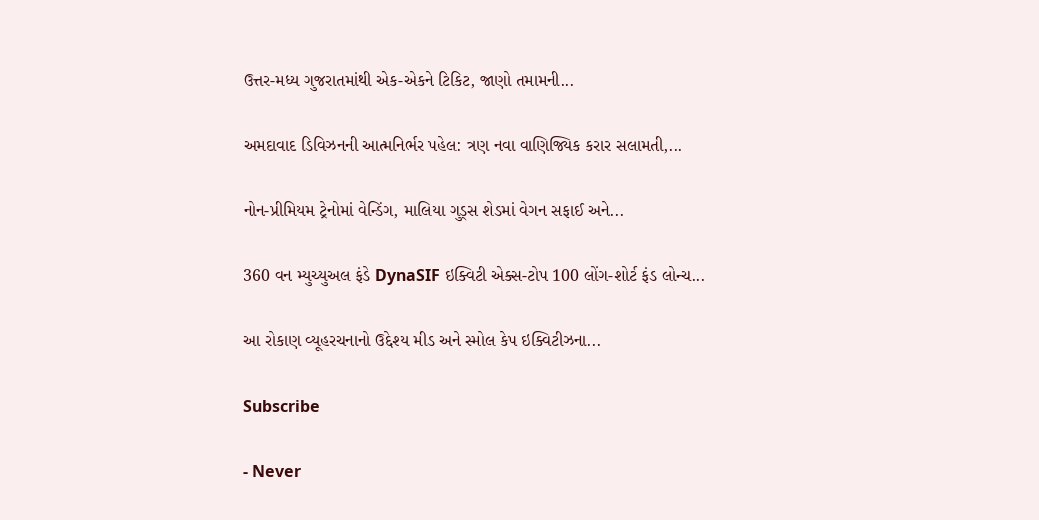ઉત્તર-મધ્ય ગુજરાતમાંથી એક-એકને ટિકિટ, જાણો તમામની...

અમદાવાદ ડિવિઝનની આત્મનિર્ભર પહેલ: ત્રણ નવા વાણિજ્યિક કરાર સલામતી,...

નોન-પ્રીમિયમ ટ્રેનોમાં વેન્ડિંગ, માલિયા ગુડ્સ શેડમાં વેગન સફાઈ અને...

360 વન મ્યુચ્યુઅલ ફંડે DynaSIF ઇક્વિટી એક્સ-ટોપ 100 લોંગ-શોર્ટ ફંડ લોન્ચ...

આ રોકાણ વ્યૂહરચનાનો ઉદ્દેશ્ય મીડ અને સ્મોલ કેપ ઇક્વિટીઝના...

Subscribe

- Never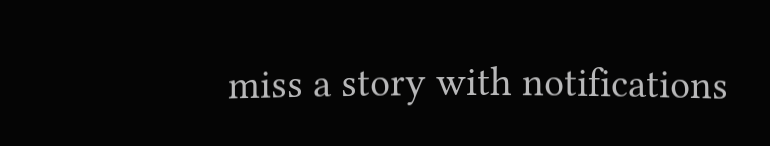miss a story with notifications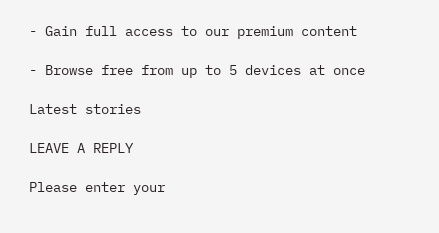- Gain full access to our premium content

- Browse free from up to 5 devices at once

Latest stories

LEAVE A REPLY

Please enter your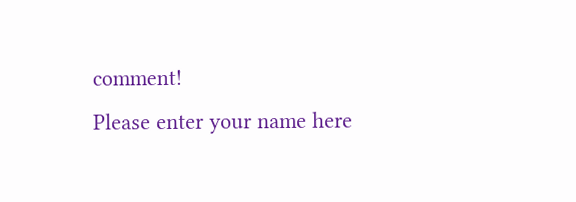comment!
Please enter your name here